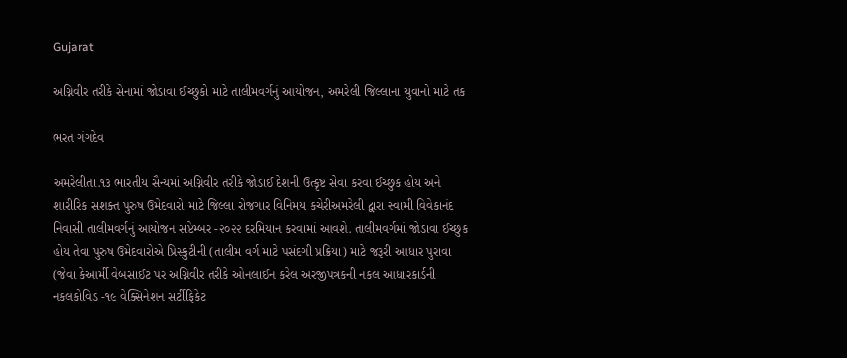Gujarat

અગ્નિવીર તરીકે સેનામાં જોડાવા ઈચ્છુકો માટે તાલીમવર્ગનું આયોજન, અમરેલી જિલ્લાના યુવાનો માટે તક

ભરત ગંગદેવ

અમરેલીતા.૧૩ ભારતીય સૈન્યમાં અગ્નિવીર તરીકે જોડાઈ દેશની ઉત્કૃષ્ટ સેવા કરવા ઈચ્છુક હોય અને શારીરિક સશક્ત પુરુષ ઉમેદવારો માટે જિલ્લા રોજગાર વિનિમય કચેરીઅમરેલી દ્વારા સ્વામી વિવેકાનંદ નિવાસી તાલીમવર્ગનું આયોજન સપ્ટેમ્બર -૨૦૨૨ દરમિયાન કરવામાં આવશે. તાલીમવર્ગમાં જોડાવા ઈચ્છુક હોય તેવા પુરુષ ઉમેદવારોએ પ્રિસ્કુટીની (તાલીમ વર્ગ માટે પસંદગી પ્રક્રિયા) માટે જરૂરી આધાર પુરાવા (જેવા કેઆર્મી વેબસાઈટ પર અગ્નિવીર તરીકે ઓનલાઈન કરેલ અરજીપત્રકની નકલ આધારકાર્ડની નકલકોવિડ -૧૯ વેક્સિનેશન સર્ટીફિકેટ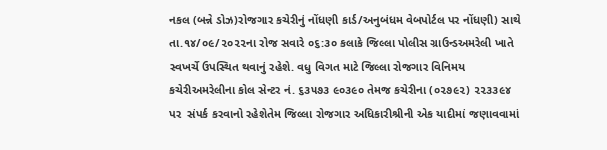નકલ (બન્ને ડોઝ)રોજગાર કચેરીનું નોંધણી કાર્ડ/અનુબંધમ વેબપોર્ટલ પર નોંધણી) સાથે તા.૧૪/૦૯/૨૦૨૨ના રોજ સવારે ૦૬:૩૦ કલાકે જિલ્લા પોલીસ ગ્રાઉન્ડઅમરેલી ખાતે સ્વખર્ચે ઉપસ્થિત થવાનું રહેશે. વધુ વિગત માટે જિલ્લા રોજગાર વિનિમય કચેરીઅમરેલીના કોલ સેન્ટર નં. ૬૩૫૭૩ ૯૦૩૯૦ તેમજ કચેરીના (૦૨૭૯૨) ૨૨૩૩૯૪ પર  સંપર્ક કરવાનો રહેશેતેમ જિલ્લા રોજગાર અધિકારીશ્રીની એક યાદીમાં જણાવવામાં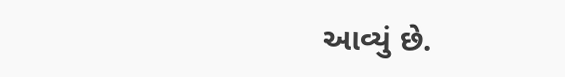આવ્યું છે.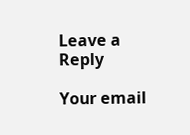Leave a Reply

Your email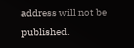address will not be published.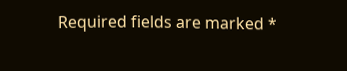Required fields are marked *